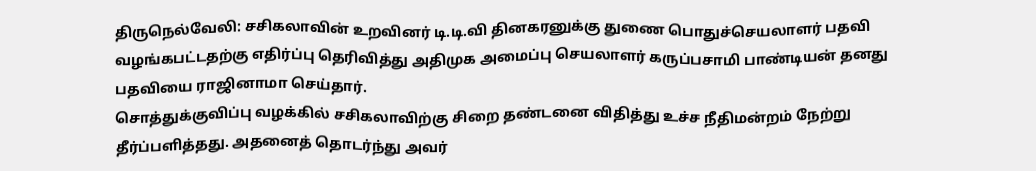திருநெல்வேலி: சசிகலாவின் உறவினர் டி.டி.வி தினகரனுக்கு துணை பொதுச்செயலாளர் பதவி வழங்கபட்டதற்கு எதிர்ப்பு தெரிவித்து அதிமுக அமைப்பு செயலாளர் கருப்பசாமி பாண்டியன் தனது பதவியை ராஜினாமா செய்தார்.
சொத்துக்குவிப்பு வழக்கில் சசிகலாவிற்கு சிறை தண்டனை விதித்து உச்ச நீதிமன்றம் நேற்று தீர்ப்பளித்தது. அதனைத் தொடர்ந்து அவர்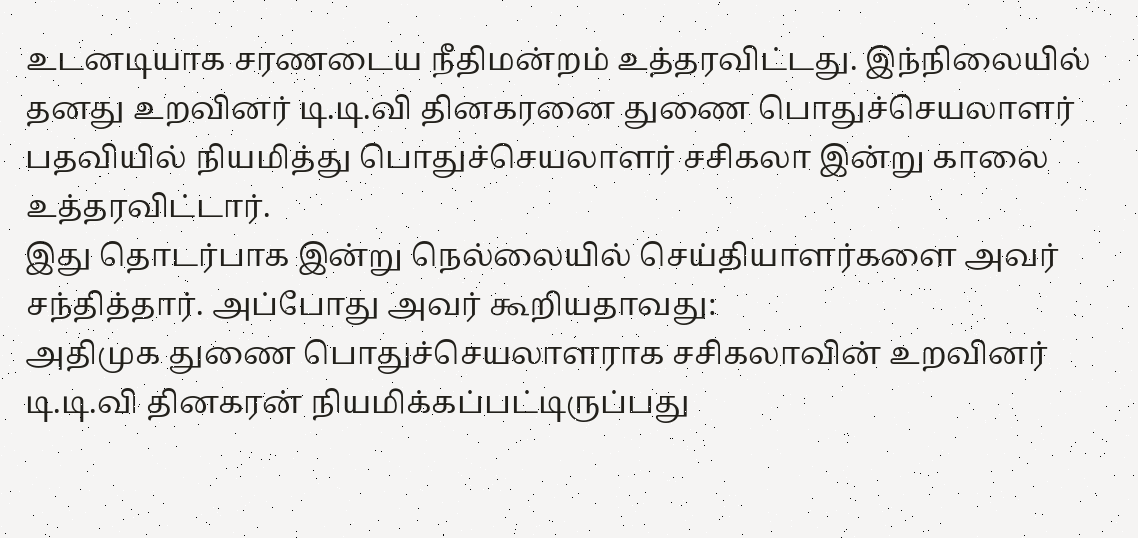உடனடியாக சரணடைய நீதிமன்றம் உத்தரவிட்டது. இந்நிலையில் தனது உறவினர் டி.டி.வி தினகரனை துணை பொதுச்செயலாளர் பதவியில் நியமித்து பொதுச்செயலாளர் சசிகலா இன்று காலை உத்தரவிட்டார்.
இது தொடர்பாக இன்று நெல்லையில் செய்தியாளர்களை அவர் சந்தித்தார். அப்போது அவர் கூறியதாவது:
அதிமுக துணை பொதுச்செயலாளராக சசிகலாவின் உறவினர் டி.டி.வி தினகரன் நியமிக்கப்பட்டிருப்பது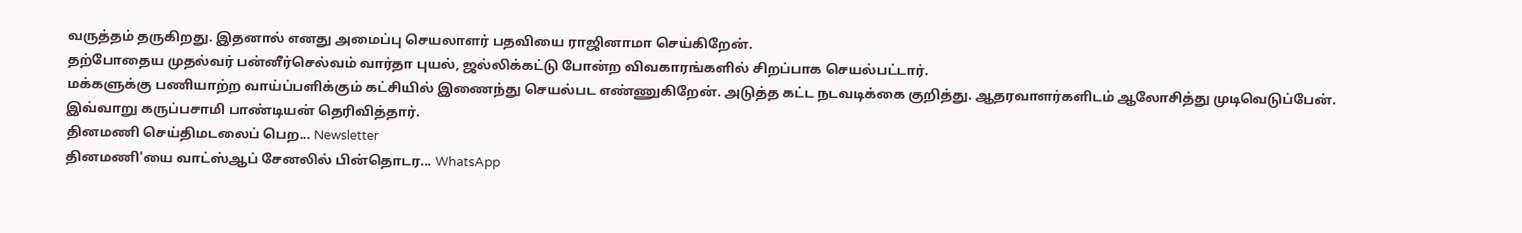வருத்தம் தருகிறது. இதனால் எனது அமைப்பு செயலாளர் பதவியை ராஜினாமா செய்கிறேன்.
தற்போதைய முதல்வர் பன்னீர்செல்வம் வார்தா புயல், ஜல்லிக்கட்டு போன்ற விவகாரங்களில் சிறப்பாக செயல்பட்டார்.
மக்களுக்கு பணியாற்ற வாய்ப்பளிக்கும் கட்சியில் இணைந்து செயல்பட எண்ணுகிறேன். அடுத்த கட்ட நடவடிக்கை குறித்து. ஆதரவாளர்களிடம் ஆலோசித்து முடிவெடுப்பேன்.
இவ்வாறு கருப்பசாமி பாண்டியன் தெரிவித்தார்.
தினமணி செய்திமடலைப் பெற... Newsletter
தினமணி'யை வாட்ஸ்ஆப் சேனலில் பின்தொடர... WhatsApp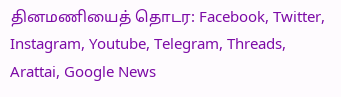தினமணியைத் தொடர: Facebook, Twitter, Instagram, Youtube, Telegram, Threads, Arattai, Google News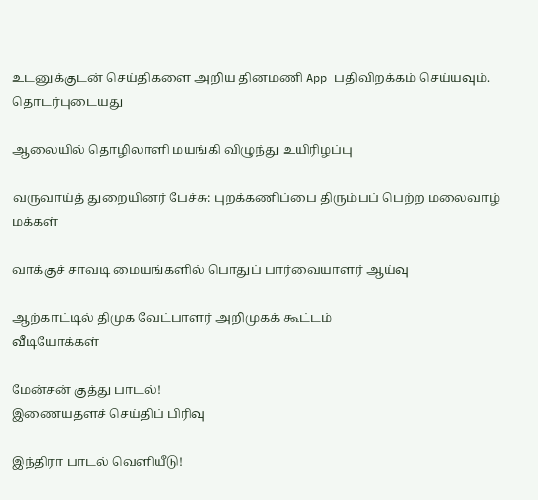உடனுக்குடன் செய்திகளை அறிய தினமணி App பதிவிறக்கம் செய்யவும்.
தொடர்புடையது

ஆலையில் தொழிலாளி மயங்கி விழுந்து உயிரிழப்பு

வருவாய்த் துறையினர் பேச்சு: புறக்கணிப்பை திரும்பப் பெற்ற மலைவாழ் மக்கள்

வாக்குச் சாவடி மையங்களில் பொதுப் பார்வையாளர் ஆய்வு

ஆற்காட்டில் திமுக வேட்பாளர் அறிமுகக் கூட்டம்
வீடியோக்கள்

மேன்சன் குத்து பாடல்!
இணையதளச் செய்திப் பிரிவு

இந்திரா பாடல் வெளியீடு!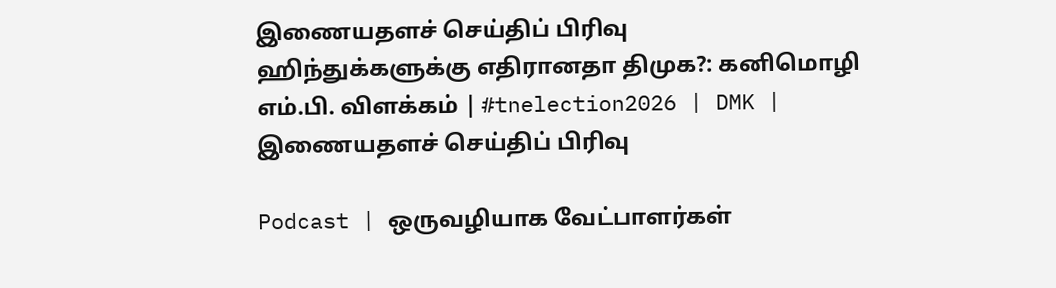இணையதளச் செய்திப் பிரிவு
ஹிந்துக்களுக்கு எதிரானதா திமுக?: கனிமொழி எம்.பி. விளக்கம் | #tnelection2026 | DMK |
இணையதளச் செய்திப் பிரிவு

Podcast | ஒருவழியாக வேட்பாளர்கள்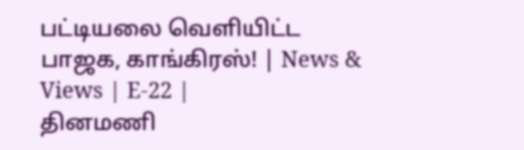பட்டியலை வெளியிட்ட பாஜக, காங்கிரஸ்! | News & Views | E-22 |
தினமணி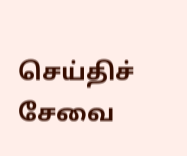செய்திச் சேவை